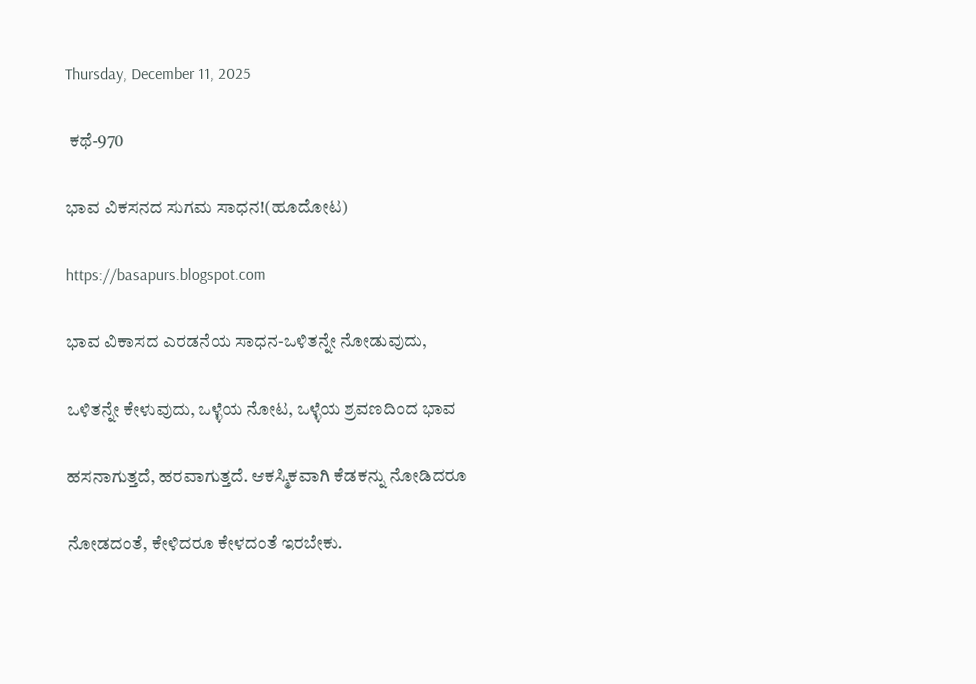Thursday, December 11, 2025

 ಕಥೆ-970

ಭಾವ ವಿಕಸನದ ಸುಗಮ ಸಾಧನ!(ಹೂದೋಟ)

https://basapurs.blogspot.com

ಭಾವ ವಿಕಾಸದ ಎರಡನೆಯ ಸಾಧನ-ಒಳಿತನ್ನೇ ನೋಡುವುದು,

ಒಳಿತನ್ನೇ ಕೇಳುವುದು, ಒಳ್ಳೆಯ ನೋಟ, ಒಳ್ಳೆಯ ಶ್ರವಣದಿಂದ ಭಾವ

ಹಸನಾಗುತ್ತದೆ, ಹರವಾಗುತ್ತದೆ. ಆಕಸ್ಮಿಕವಾಗಿ ಕೆಡಕನ್ನು ನೋಡಿದರೂ

ನೋಡದಂತೆ, ಕೇಳಿದರೂ ಕೇಳದಂತೆ ಇರಬೇಕು.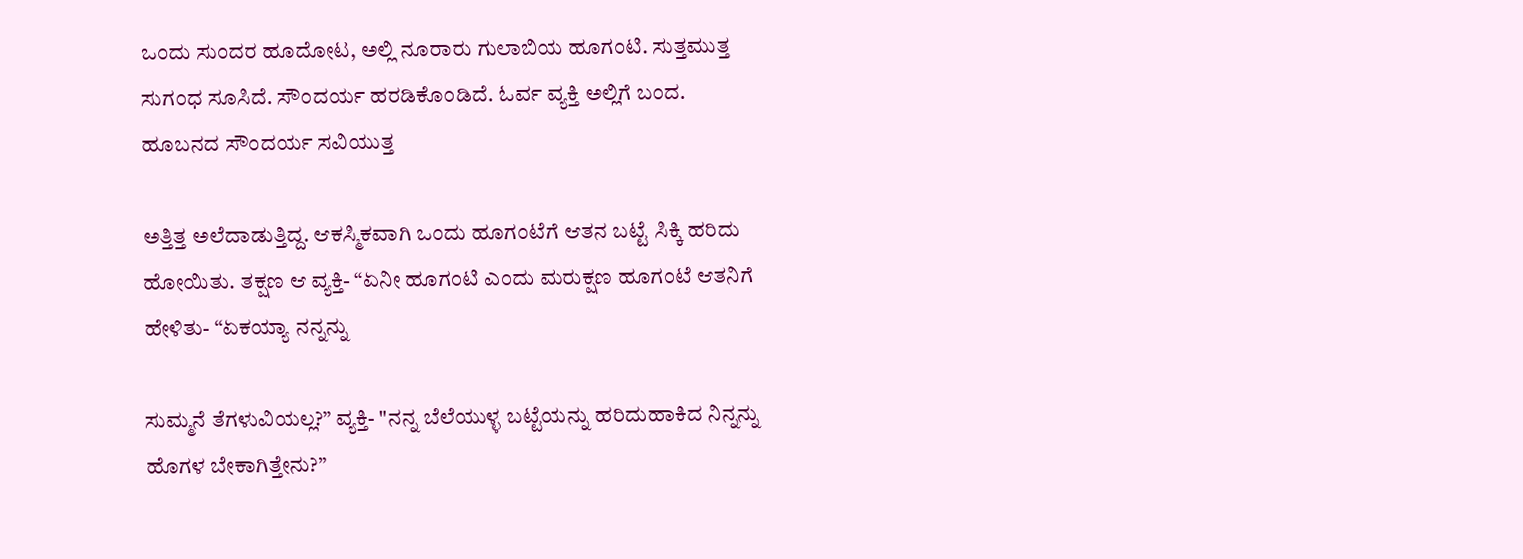ಒಂದು ಸುಂದರ ಹೂದೋಟ, ಅಲ್ಲಿ ನೂರಾರು ಗುಲಾಬಿಯ ಹೂಗಂಟಿ. ಸುತ್ತಮುತ್ತ ಸುಗಂಧ ಸೂಸಿದೆ. ಸೌಂದರ್ಯ ಹರಡಿಕೊಂಡಿದೆ. ಓರ್ವ ವ್ಯಕ್ತಿ ಅಲ್ಲಿಗೆ ಬಂದ. ಹೂಬನದ ಸೌಂದರ್ಯ ಸವಿಯುತ್ತ

ಅತ್ತಿತ್ತ ಅಲೆದಾಡುತ್ತಿದ್ದ. ಆಕಸ್ಮಿಕವಾಗಿ ಒಂದು ಹೂಗಂಟೆಗೆ ಆತನ ಬಟ್ಟೆ ಸಿಕ್ಕಿ ಹರಿದು ಹೋಯಿತು. ತಕ್ಷಣ ಆ ವ್ಯಕ್ತಿ- “ಏನೀ ಹೂಗಂಟಿ ಎಂದು ಮರುಕ್ಷಣ ಹೂಗಂಟೆ ಆತನಿಗೆ ಹೇಳಿತು- “ಏಕಯ್ಯಾ ನನ್ನನ್ನು

ಸುಮ್ಮನೆ ತೆಗಳುವಿಯಲ್ಲ?” ವ್ಯಕ್ತಿ- "ನನ್ನ ಬೆಲೆಯುಳ್ಳ ಬಟ್ಟೆಯನ್ನು ಹರಿದುಹಾಕಿದ ನಿನ್ನನ್ನು ಹೊಗಳ ಬೇಕಾಗಿತ್ತೇನು?”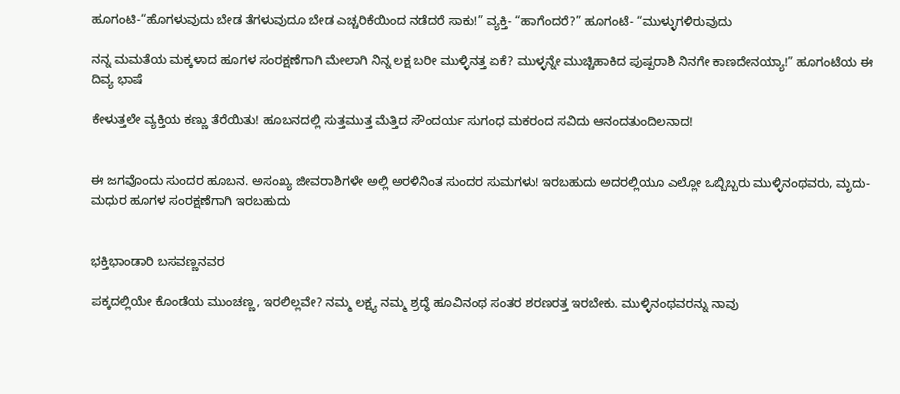ಹೂಗಂಟಿ-“ಹೊಗಳುವುದು ಬೇಡ ತೆಗಳುವುದೂ ಬೇಡ ಎಚ್ಚರಿಕೆಯಿಂದ ನಡೆದರೆ ಸಾಕು!” ವ್ಯಕ್ತಿ- “ಹಾಗೆಂದರೆ?” ಹೂಗಂಟೆ- “ಮುಳ್ಳುಗಳಿರುವುದು

ನನ್ನ ಮಮತೆಯ ಮಕ್ಕಳಾದ ಹೂಗಳ ಸಂರಕ್ಷಣೆಗಾಗಿ ಮೇಲಾಗಿ ನಿನ್ನ ಲಕ್ಷ ಬರೀ ಮುಳ್ಳಿನತ್ತ ಏಕೆ? ಮುಳ್ಳನ್ನೇ ಮುಚ್ಚಿಹಾಕಿದ ಪುಷ್ಪರಾಶಿ ನಿನಗೇ ಕಾಣದೇನಯ್ಯಾ!” ಹೂಗಂಟೆಯ ಈ ದಿವ್ಯ ಭಾಷೆ

ಕೇಳುತ್ತಲೇ ವ್ಯಕ್ತಿಯ ಕಣ್ಣು ತೆರೆಯಿತು! ಹೂಬನದಲ್ಲಿ ಸುತ್ತಮುತ್ತ ಮೆತ್ತಿದ ಸೌಂದರ್ಯ ಸುಗಂಧ ಮಕರಂದ ಸವಿದು ಆನಂದತುಂದಿಲನಾದ!


ಈ ಜಗವೊಂದು ಸುಂದರ ಹೂಬನ. ಅಸಂಖ್ಯ ಜೀವರಾಶಿಗಳೇ ಅಲ್ಲಿ ಅರಳಿನಿಂತ ಸುಂದರ ಸುಮಗಳು! ಇರಬಹುದು ಅದರಲ್ಲಿಯೂ ಎಲ್ಲೋ ಒಬ್ಬಿಬ್ಬರು ಮುಳ್ಳಿನಂಥವರು, ಮೃದು-ಮಧುರ ಹೂಗಳ ಸಂರಕ್ಷಣೆಗಾಗಿ ಇರಬಹುದು


ಭಕ್ತಿಭಾಂಡಾರಿ ಬಸವಣ್ಣನವರ

ಪಕ್ಕದಲ್ಲಿಯೇ ಕೊಂಡೆಯ ಮುಂಚಣ್ಣ, ಇರಲಿಲ್ಲವೇ? ನಮ್ಮ ಲಕ್ಷ್ಯ ನಮ್ಮ ಶ್ರದ್ಧೆ ಹೂವಿನಂಥ ಸಂತರ ಶರಣರತ್ತ ಇರಬೇಕು. ಮುಳ್ಳಿನಂಥವರನ್ನು ನಾವು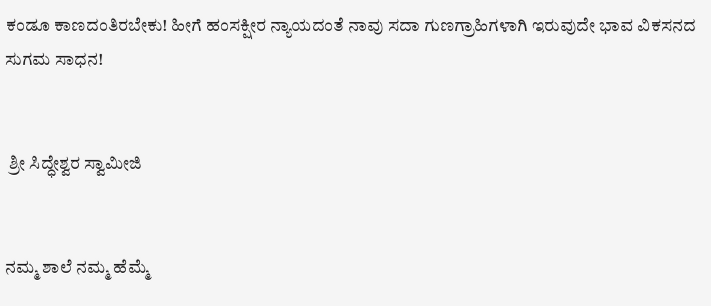ಕಂಡೂ ಕಾಣದಂತಿರಬೇಕು! ಹೀಗೆ ಹಂಸಕ್ಷೀರ ನ್ಯಾಯದಂತೆ ನಾವು ಸದಾ ಗುಣಗ್ರಾಹಿಗಳಾಗಿ ಇರುವುದೇ ಭಾವ ವಿಕಸನದ ಸುಗಮ ಸಾಧನ!


 ಶ್ರೀ ಸಿದ್ಧೇಶ್ವರ ಸ್ವಾಮೀಜಿ


ನಮ್ಮ ಶಾಲೆ ನಮ್ಮ ಹೆಮ್ಮೆ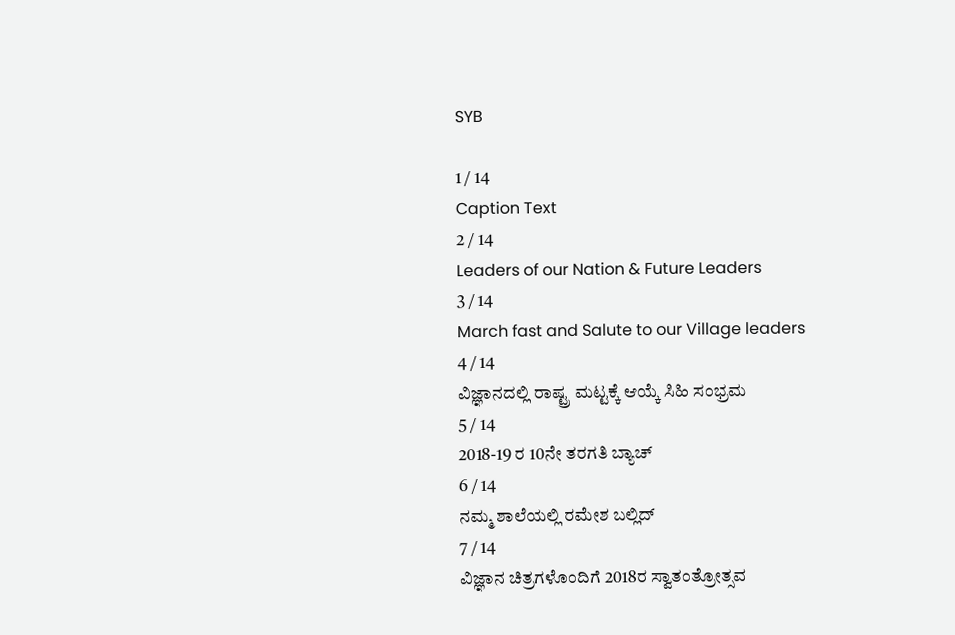SYB

1 / 14
Caption Text
2 / 14
Leaders of our Nation & Future Leaders
3 / 14
March fast and Salute to our Village leaders
4 / 14
ವಿಜ್ಞಾನದಲ್ಲಿ ರಾಷ್ಟ್ರ ಮಟ್ಟಕ್ಕೆ ಆಯ್ಕೆ ಸಿಹಿ ಸಂಭ್ರಮ
5 / 14
2018-19 ರ 10ನೇ ತರಗತಿ ಬ್ಯಾಚ್
6 / 14
ನಮ್ಮ ಶಾಲೆಯಲ್ಲಿ ರಮೇಶ ಬಲ್ಲಿದ್
7 / 14
ವಿಜ್ಞಾನ ಚಿತ್ರಗಳೊಂದಿಗೆ 2018ರ ಸ್ವಾತಂತ್ರೋತ್ಸವ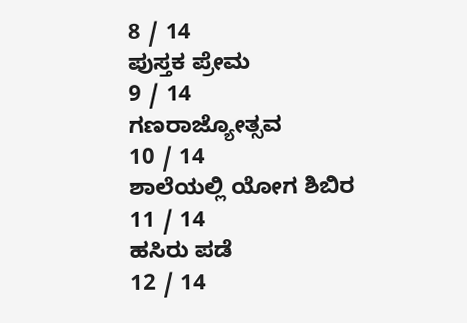8 / 14
ಪುಸ್ತಕ ಪ್ರೇಮ
9 / 14
ಗಣರಾಜ್ಯೋತ್ಸವ
10 / 14
ಶಾಲೆಯಲ್ಲಿ ಯೋಗ ಶಿಬಿರ
11 / 14
ಹಸಿರು ಪಡೆ
12 / 14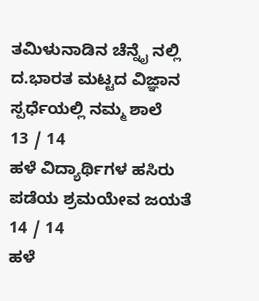ತಮಿಳುನಾಡಿನ ಚೆನ್ನೈ ನಲ್ಲಿ ದ.ಭಾರತ ಮಟ್ಟದ ವಿಜ್ಞಾನ ಸ್ಪರ್ಧೆಯಲ್ಲಿ ನಮ್ಮ ಶಾಲೆ
13 / 14
ಹಳೆ ವಿದ್ಯಾರ್ಥಿಗಳ ಹಸಿರು ಪಡೆಯ ಶ್ರಮಯೇವ ಜಯತೆ
14 / 14
ಹಳೆ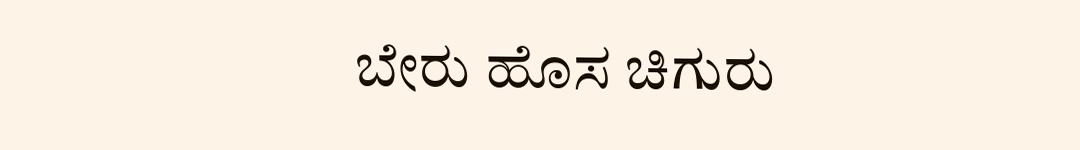ಬೇರು ಹೊಸ ಚಿಗುರು